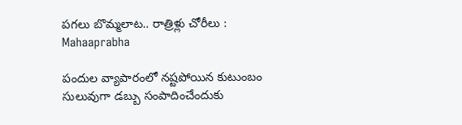పగలు బొమ్మలాట.. రాత్రిళ్లు చోరీలు : Mahaaprabha

పందుల వ్యాపారంలో నష్టపోయిన కుటుంబం సులువుగా డబ్బు సంపాదించేందుకు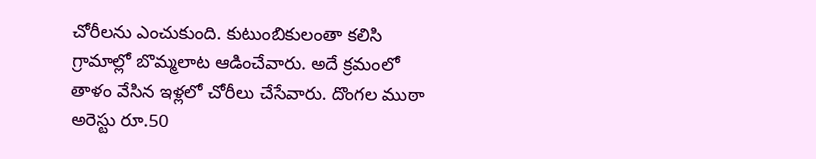చోరీలను ఎంచుకుంది. కుటుంబికులంతా కలిసి గ్రామాల్లో బొమ్మలాట ఆడించేవారు. అదే క్రమంలో తాళం వేసిన ఇళ్లలో చోరీలు చేసేవారు. దొంగల ముఠా అరెస్టు రూ.50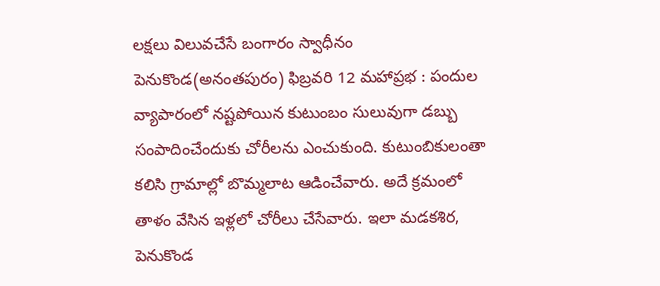లక్షలు విలువచేసే బంగారం స్వాధీనం పెనుకొండ(అనంతపురం) ఫిబ్రవరి 12 మహాప్రభ : పందుల వ్యాపారంలో నష్టపోయిన కుటుంబం సులువుగా డబ్బు సంపాదించేందుకు చోరీలను ఎంచుకుంది. కుటుంబికులంతా కలిసి గ్రామాల్లో బొమ్మలాట ఆడించేవారు. అదే క్రమంలో తాళం వేసిన ఇళ్లలో చోరీలు చేసేవారు. ఇలా మడకశిర, పెనుకొండ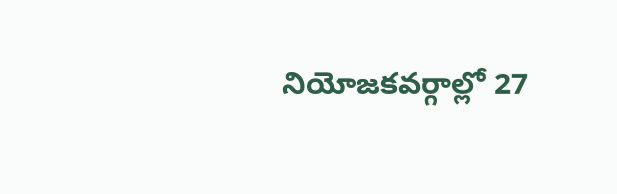నియోజకవర్గాల్లో 27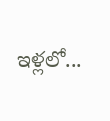ఇళ్లలో...